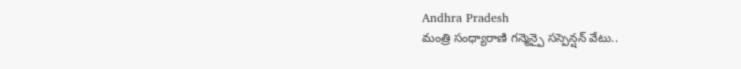Andhra Pradesh
మంత్రి సంధ్యారాణి గన్మెన్పై సస్పెన్షన్ వేటు..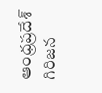ఆంధ్రప్రదేశ్ గిరిజన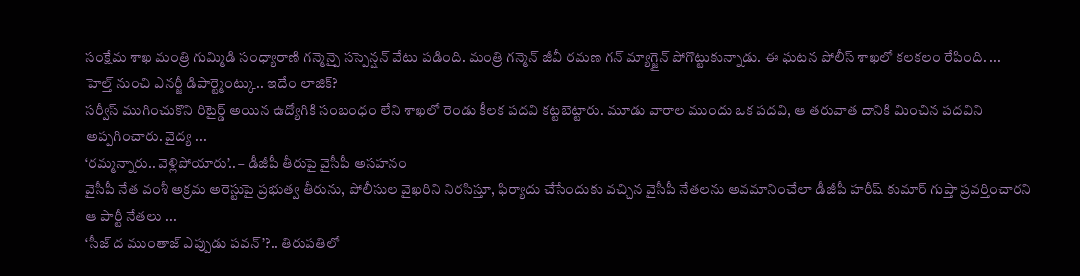సంక్షేమ శాఖ మంత్రి గుమ్మిడి సంధ్యారాణి గన్మెన్పై సస్పెన్షన్ వేటు పడింది. మంత్రి గన్మెన్ జీవీ రమణ గన్ మ్యాగ్జైన్ పోగొట్టుకున్నాడు. ఈ ఘటన పోలీస్ శాఖలో కలకలం రేపింది. ...
హెల్త్ నుంచి ఎనర్జీ డిపార్ట్మెంట్కు.. ఇదేం లాజిక్?
సర్వీస్ ముగించుకొని రిటైర్డ్ అయిన ఉద్యోగికి సంబంధం లేని శాఖలో రెండు కీలక పదవి కట్టబెట్టారు. మూడు వారాల ముందు ఒక పదవి, ఆ తరువాత దానికి మించిన పదవిని అప్పగించారు. వైద్య ...
‘రమ్మన్నారు.. వెళ్లిపోయారు’.. – డీజీపీ తీరుపై వైసీపీ అసహనం
వైసీపీ నేత వంశీ అక్రమ అరెస్టుపై ప్రభుత్వ తీరును, పోలీసుల వైఖరిని నిరసిస్తూ, ఫిర్యాదు చేసేందుకు వచ్చిన వైసీపీ నేతలను అవమానించేలా డీజీపీ హరీష్ కుమార్ గుప్తా ప్రవర్తించారని ఆ పార్టీ నేతలు ...
‘సీజ్ ద ముంతాజ్ ఎప్పుడు పవన్’?.. తిరుపతిలో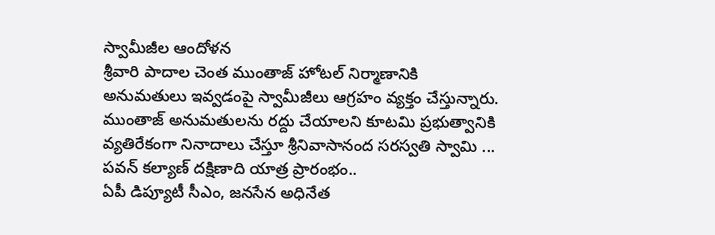స్వామీజీల ఆందోళన
శ్రీవారి పాదాల చెంత ముంతాజ్ హోటల్ నిర్మాణానికి అనుమతులు ఇవ్వడంపై స్వామీజీలు ఆగ్రహం వ్యక్తం చేస్తున్నారు. ముంతాజ్ అనుమతులను రద్దు చేయాలని కూటమి ప్రభుత్వానికి వ్యతిరేకంగా నినాదాలు చేస్తూ శ్రీనివాసానంద సరస్వతి స్వామి ...
పవన్ కల్యాణ్ దక్షిణాది యాత్ర ప్రారంభం..
ఏపీ డిప్యూటీ సీఎం, జనసేన అధినేత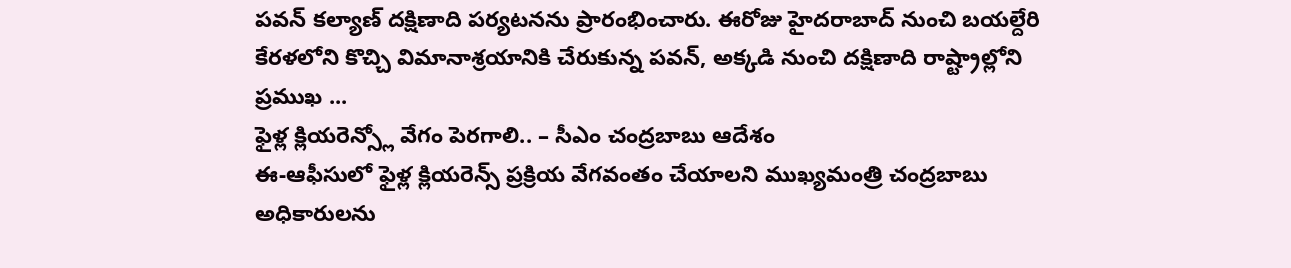పవన్ కల్యాణ్ దక్షిణాది పర్యటనను ప్రారంభించారు. ఈరోజు హైదరాబాద్ నుంచి బయల్దేరి కేరళలోని కొచ్చి విమానాశ్రయానికి చేరుకున్న పవన్, అక్కడి నుంచి దక్షిణాది రాష్ట్రాల్లోని ప్రముఖ ...
ఫైళ్ల క్లియరెన్స్లో వేగం పెరగాలి.. – సీఎం చంద్రబాబు ఆదేశం
ఈ-ఆఫీసులో ఫైళ్ల క్లియరెన్స్ ప్రక్రియ వేగవంతం చేయాలని ముఖ్యమంత్రి చంద్రబాబు అధికారులను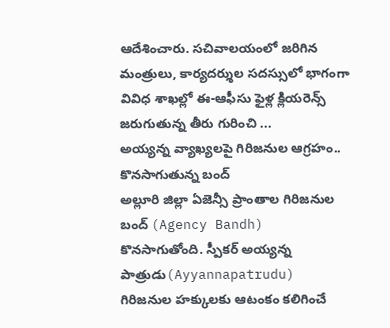ఆదేశించారు. సచివాలయంలో జరిగిన మంత్రులు, కార్యదర్శుల సదస్సులో భాగంగా వివిధ శాఖల్లో ఈ-ఆఫీసు ఫైళ్ల క్లియరెన్స్ జరుగుతున్న తీరు గురించి ...
అయ్యన్న వ్యాఖ్యలపై గిరిజనుల ఆగ్రహం.. కొనసాగుతున్న బంద్
అల్లూరి జిల్లా ఏజెన్సీ ప్రాంతాల గిరిజనుల బంద్ (Agency Bandh) కొనసాగుతోంది. స్పీకర్ అయ్యన్న పాత్రుడు(Ayyannapatrudu) గిరిజనుల హక్కులకు ఆటంకం కలిగించే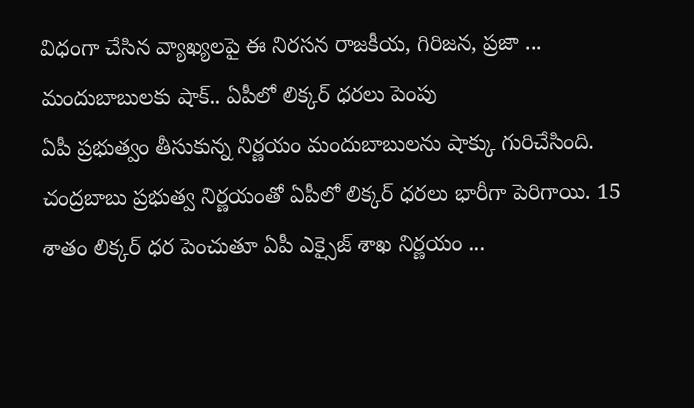విధంగా చేసిన వ్యాఖ్యలపై ఈ నిరసన రాజకీయ, గిరిజన, ప్రజా ...
మందుబాబులకు షాక్.. ఏపీలో లిక్కర్ ధరలు పెంపు
ఏపీ ప్రభుత్వం తీసుకున్న నిర్ణయం మందుబాబులను షాక్కు గురిచేసింది. చంద్రబాబు ప్రభుత్వ నిర్ణయంతో ఏపీలో లిక్కర్ ధరలు భారీగా పెరిగాయి. 15 శాతం లిక్కర్ ధర పెంచుతూ ఏపీ ఎక్సైజ్ శాఖ నిర్ణయం ...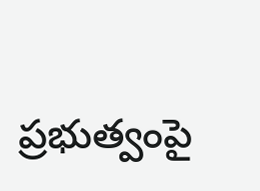ప్రభుత్వంపై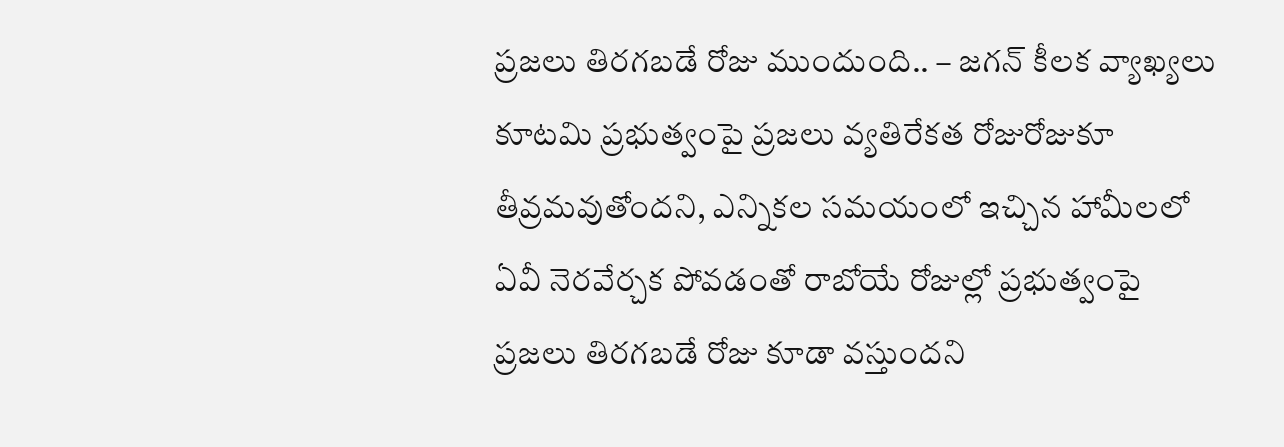ప్రజలు తిరగబడే రోజు ముందుంది.. – జగన్ కీలక వ్యాఖ్యలు
కూటమి ప్రభుత్వంపై ప్రజలు వ్యతిరేకత రోజురోజుకూ తీవ్రమవుతోందని, ఎన్నికల సమయంలో ఇచ్చిన హామీలలో ఏవీ నెరవేర్చక పోవడంతో రాబోయే రోజుల్లో ప్రభుత్వంపై ప్రజలు తిరగబడే రోజు కూడా వస్తుందని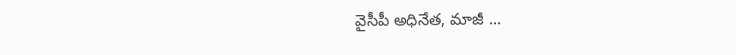వైసీపీ అధినేత, మాజీ ...